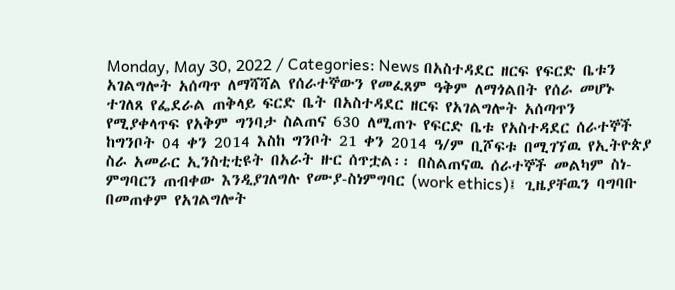Monday, May 30, 2022 / Categories: News በአስተዳደር ዘርፍ የፍርድ ቤቱን አገልግሎት አሰጣጥ ለማሻሻል የሰራተኞውን የመፈጸም ዓቅም ለማጎልበት የሰራ መሆኑ ተገለጸ የፌደራል ጠቅላይ ፍርድ ቤት በአስተዳደር ዘርፍ የአገልግሎት አሰጣጥን የሚያቀላጥፍ የአቅም ግንባታ ስልጠና 630 ለሚጠጉ የፍርድ ቤቱ የአስተዳደር ሰራተኞች ከግንቦት 04 ቀን 2014 እስከ ግንቦት 21 ቀን 2014 ዓ/ም ቢሾፍቱ በሚገኘዉ የኢትዮጵያ ስራ አመራር ኢንስቲቲዩት በአራት ዙር ሰጥቷል፡፡ በስልጠናዉ ሰራተኞች መልካም ስነ-ምግባርን ጠብቀው እንዲያገለግሉ የሙያ-ስነምግባር (work ethics)፤ ጊዜያቸዉን ባግባቡ በመጠቀም የአገልግሎት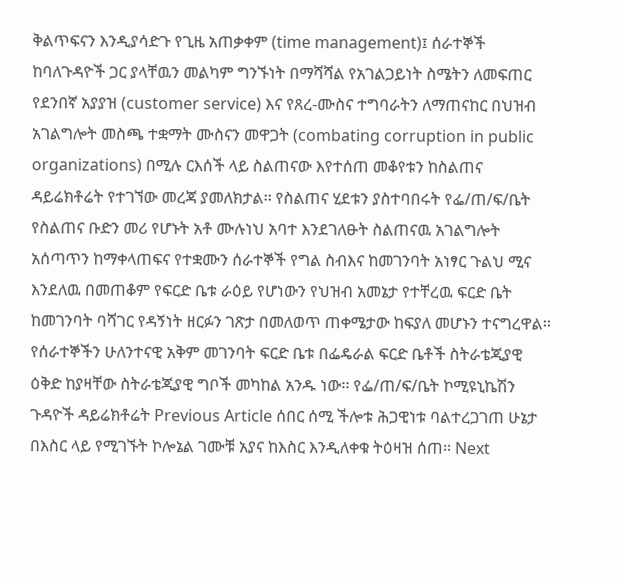ቅልጥፍናን እንዲያሳድጉ የጊዜ አጠቃቀም (time management)፤ ሰራተኞች ከባለጉዳዮች ጋር ያላቸዉን መልካም ግንኙነት በማሻሻል የአገልጋይነት ስሜትን ለመፍጠር የደንበኛ አያያዝ (customer service) እና የጸረ-ሙስና ተግባራትን ለማጠናከር በህዝብ አገልግሎት መስጫ ተቋማት ሙስናን መዋጋት (combating corruption in public organizations) በሚሉ ርእሰች ላይ ስልጠናው እየተሰጠ መቆየቱን ከስልጠና ዳይሬክቶሬት የተገኘው መረጃ ያመለክታል፡፡ የስልጠና ሂደቱን ያስተባበሩት የፌ/ጠ/ፍ/ቤት የስልጠና ቡድን መሪ የሆኑት አቶ ሙሉነህ አባተ እንደገለፁት ስልጠናዉ አገልግሎት አሰጣጥን ከማቀላጠፍና የተቋሙን ሰራተኞች የግል ስብእና ከመገንባት አነፃር ጉልህ ሚና እንደለዉ በመጠቆም የፍርድ ቤቱ ራዕይ የሆነውን የህዝብ አመኔታ የተቸረዉ ፍርድ ቤት ከመገንባት ባሻገር የዳኝነት ዘርፉን ገጽታ በመለወጥ ጠቀሜታው ከፍያለ መሆኑን ተናግረዋል፡፡ የሰራተኞችን ሁለንተናዊ አቅም መገንባት ፍርድ ቤቱ በፌዴራል ፍርድ ቤቶች ስትራቴጂያዊ ዕቅድ ከያዛቸው ስትራቴጂያዊ ግቦች መካከል አንዱ ነው፡፡ የፌ/ጠ/ፍ/ቤት ኮሚዩኒኬሽን ጉዳዮች ዳይሬክቶሬት Previous Article ሰበር ሰሚ ችሎቱ ሕጋዊነቱ ባልተረጋገጠ ሁኔታ በእስር ላይ የሚገኙት ኮሎኔል ገሙቹ አያና ከእስር እንዲለቀቁ ትዕዛዝ ሰጠ፡፡ Next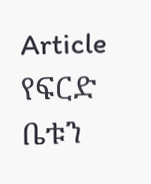Article የፍርድ ቤቱን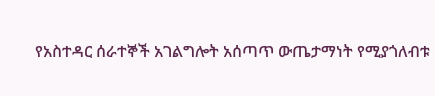የአስተዳር ሰራተኞች አገልግሎት አሰጣጥ ውጤታማነት የሚያጎለብቱ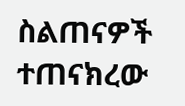ስልጠናዎች ተጠናክረው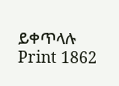ይቀጥላሉ Print 1862